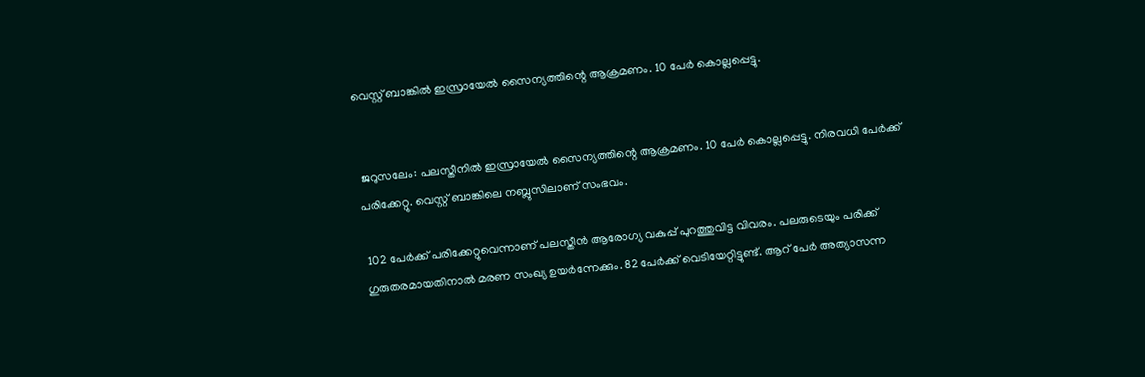വെസ്റ്റ് ബാങ്കിൽ ഇസ്രായേല്‍ സൈന്യത്തിന്റെ ആക്രമണം. 10 പേര്‍ കൊല്ലപ്പെട്ടു.


 ജറുസലേം: പലസ്തീനില്‍ ഇസ്രായേല്‍ സൈന്യത്തിന്റെ ആക്രമണം. 10 പേര്‍ കൊല്ലപ്പെട്ടു. നിരവധി പേര്‍ക്ക് പരിക്കേറ്റു. വെസ്റ്റ് ബാങ്കിലെ നബ്ലുസിലാണ് സംഭവം.

 102 പേര്‍ക്ക് പരിക്കേറ്റുവെന്നാണ് പലസ്തീന്‍ ആരോഗ്യ വകുപ്പ് പുറത്തുവിട്ട വിവരം. പലരുടെയും പരിക്ക് ഗുരുതരമായതിനാല്‍ മരണ സംഖ്യ ഉയര്‍ന്നേക്കും. 82 പേര്‍ക്ക് വെടിയേറ്റിട്ടുണ്ട്. ആറ് പേര്‍ അത്യാസന്ന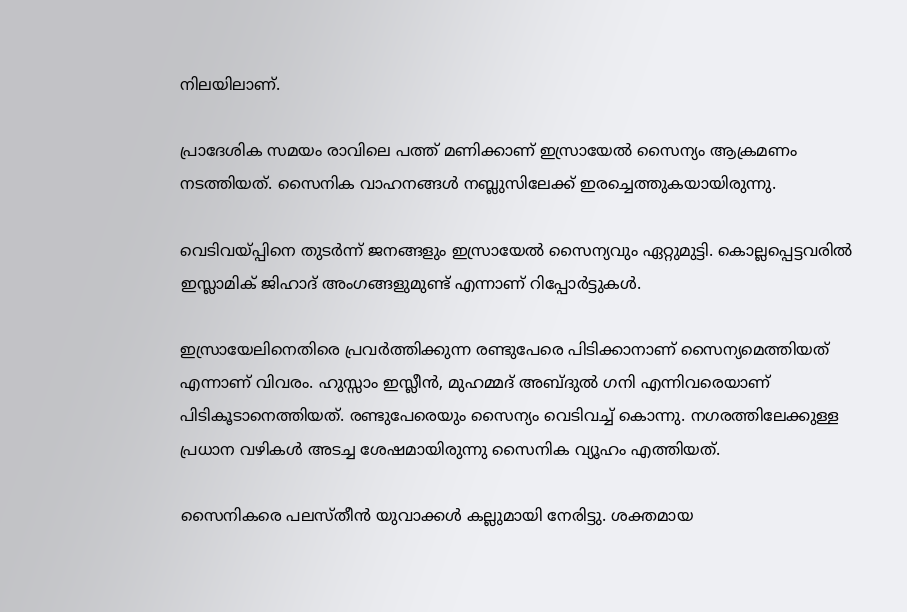നിലയിലാണ്.

പ്രാദേശിക സമയം രാവിലെ പത്ത് മണിക്കാണ് ഇസ്രായേല്‍ സൈന്യം ആക്രമണം നടത്തിയത്. സൈനിക വാഹനങ്ങള്‍ നബ്ലുസിലേക്ക് ഇരച്ചെത്തുകയായിരുന്നു.

വെടിവയ്പ്പിനെ തുടര്‍ന്ന് ജനങ്ങളും ഇസ്രായേല്‍ സൈന്യവും ഏറ്റുമുട്ടി. കൊല്ലപ്പെട്ടവരില്‍ ഇസ്ലാമിക് ജിഹാദ് അംഗങ്ങളുമുണ്ട് എന്നാണ് റിപ്പോര്‍ട്ടുകള്‍.

ഇസ്രായേലിനെതിരെ പ്രവര്‍ത്തിക്കുന്ന രണ്ടുപേരെ പിടിക്കാനാണ് സൈന്യമെത്തിയത് എന്നാണ് വിവരം. ഹുസ്സാം ഇസ്ലീന്‍, മുഹമ്മദ് അബ്ദുല്‍ ഗനി എന്നിവരെയാണ് പിടികൂടാനെത്തിയത്. രണ്ടുപേരെയും സൈന്യം വെടിവച്ച് കൊന്നു. നഗരത്തിലേക്കുള്ള പ്രധാന വഴികള്‍ അടച്ച ശേഷമായിരുന്നു സൈനിക വ്യൂഹം എത്തിയത്.

സൈനികരെ പലസ്തീന്‍ യുവാക്കള്‍ കല്ലുമായി നേരിട്ടു. ശക്തമായ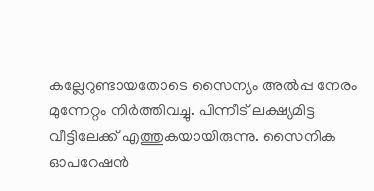കല്ലേറുണ്ടായതോടെ സൈന്യം അല്‍പ്പ നേരം മുന്നേറ്റം നിര്‍ത്തിവച്ചു. പിന്നീട് ലക്ഷ്യമിട്ട വീട്ടിലേക്ക് എത്തുകയായിരുന്നു. സൈനിക ഓപറേഷന്‍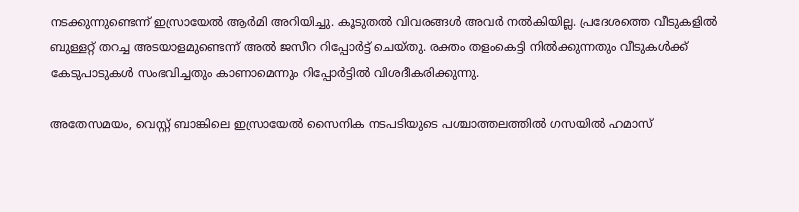നടക്കുന്നുണ്ടെന്ന് ഇസ്രായേല്‍ ആര്‍മി അറിയിച്ചു. കൂടുതല്‍ വിവരങ്ങള്‍ അവര്‍ നല്‍കിയില്ല. പ്രദേശത്തെ വീടുകളില്‍ ബുള്ളറ്റ് തറച്ച അടയാളമുണ്ടെന്ന് അല്‍ ജസീറ റിപ്പോര്‍ട്ട് ചെയ്തു. രക്തം തളംകെട്ടി നില്‍ക്കുന്നതും വീടുകള്‍ക്ക് കേടുപാടുകള്‍ സംഭവിച്ചതും കാണാമെന്നും റിപ്പോര്‍ട്ടില്‍ വിശദീകരിക്കുന്നു.

അതേസമയം, വെസ്റ്റ് ബാങ്കിലെ ഇസ്രായേല്‍ സൈനിക നടപടിയുടെ പശ്ചാത്തലത്തില്‍ ഗസയില്‍ ഹമാസ്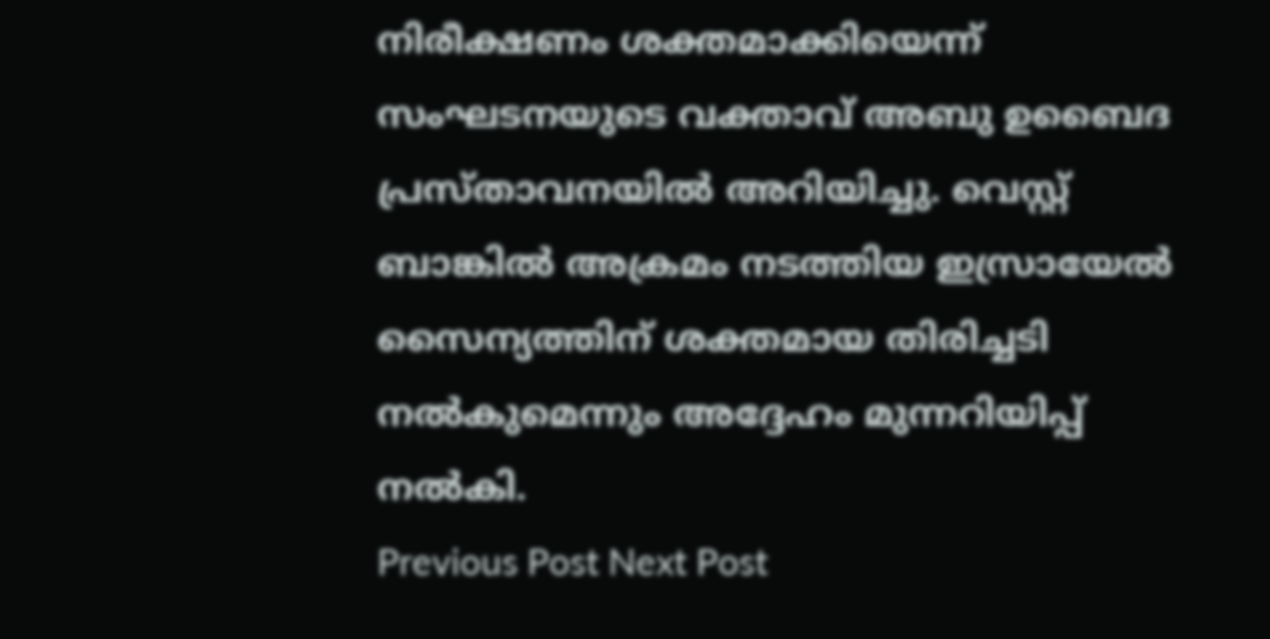നിരീക്ഷണം ശക്തമാക്കിയെന്ന് സംഘടനയുടെ വക്താവ് അബു ഉബൈദ പ്രസ്താവനയില്‍ അറിയിച്ചു. വെസ്റ്റ് ബാങ്കില്‍ അക്രമം നടത്തിയ ഇസ്രായേല്‍ സൈന്യത്തിന് ശക്തമായ തിരിച്ചടി നല്‍കുമെന്നും അദ്ദേഹം മുന്നറിയിപ്പ് നല്‍കി.
Previous Post Next Post